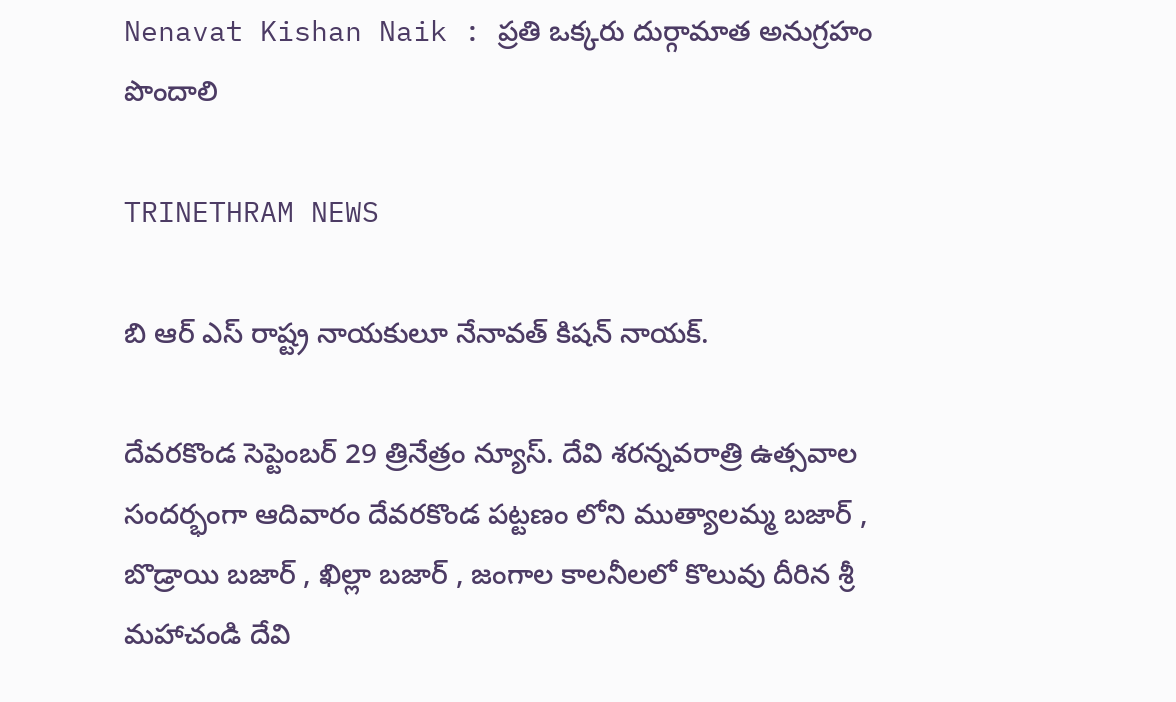Nenavat Kishan Naik : ప్రతి ఒక్కరు దుర్గామాత అనుగ్రహం పొందాలి

TRINETHRAM NEWS

బి ఆర్ ఎస్ రాష్ట్ర నాయకులూ నేనావత్ కిషన్ నాయక్.

దేవరకొండ సెప్టెంబర్ 29 త్రినేత్రం న్యూస్. దేవి శరన్నవరాత్రి ఉత్సవాల సందర్భంగా ఆదివారం దేవరకొండ పట్టణం లోని ముత్యాలమ్మ బజార్ , బొడ్రాయి బజార్ , ఖిల్లా బజార్ , జంగాల కాలనీలలో కొలువు దీరిన శ్రీ మహాచండి దేవి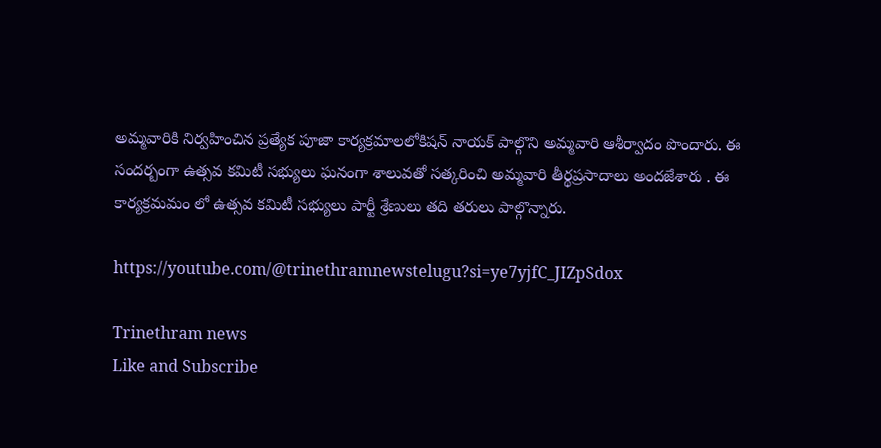అమ్మవారికి నిర్వహించిన ప్రత్యేక పూజా కార్యక్రమాలలోకిషన్ నాయక్ పాల్గొని అమ్మవారి ఆశీర్వాదం పొందారు. ఈ సందర్బంగా ఉత్సవ కమిటీ సభ్యులు ఘనంగా శాలువతో సత్కరించి అమ్మవారి తీర్థప్రసాదాలు అందజేశారు . ఈ కార్యక్రమమం లో ఉత్సవ కమిటీ సభ్యులు పార్టీ శ్రేణులు తది తరులు పాల్గొన్నారు.

https://youtube.com/@trinethramnewstelugu?si=ye7yjfC_JIZpSdox

Trinethram news
Like and Subscribe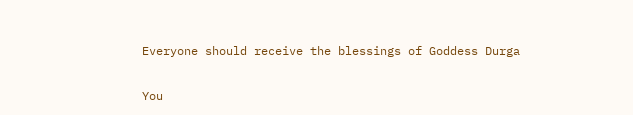Everyone should receive the blessings of Goddess Durga

You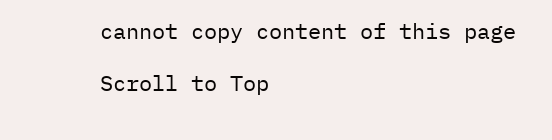cannot copy content of this page

Scroll to Top